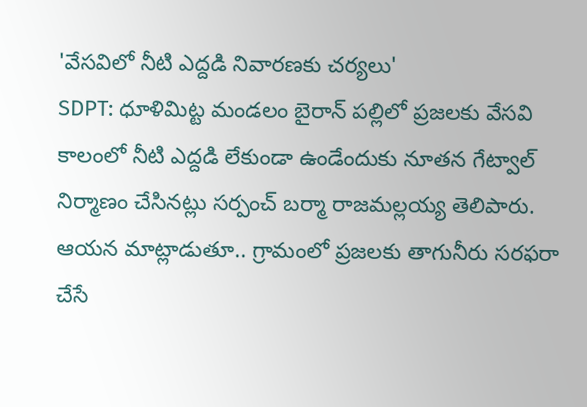'వేసవిలో నీటి ఎద్దడి నివారణకు చర్యలు'
SDPT: ధూళిమిట్ట మండలం బైరాన్ పల్లిలో ప్రజలకు వేసవి కాలంలో నీటి ఎద్దడి లేకుండా ఉండేందుకు నూతన గేట్వాల్ నిర్మాణం చేసినట్లు సర్పంచ్ బర్మా రాజమల్లయ్య తెలిపారు. ఆయన మాట్లాడుతూ.. గ్రామంలో ప్రజలకు తాగునీరు సరఫరా చేసే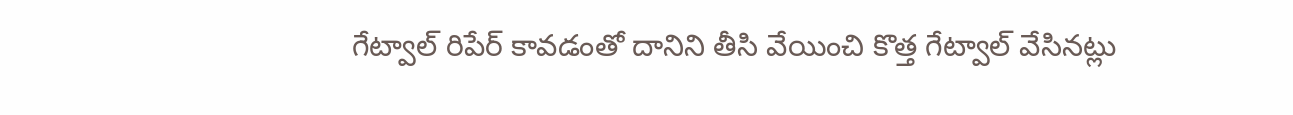గేట్వాల్ రిపేర్ కావడంతో దానిని తీసి వేయించి కొత్త గేట్వాల్ వేసినట్లు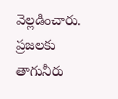వెల్లడించారు. ప్రజలకు తాగునీరు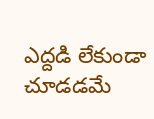ఎద్దడి లేకుండా చూడడమే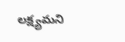లక్ష్యమని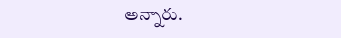అన్నారు.